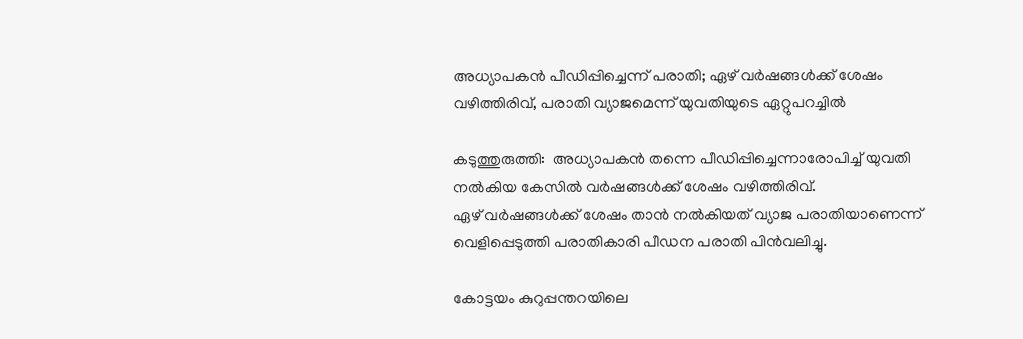അധ്യാപകൻ പീഡിപ്പിച്ചെന്ന് പരാതി; ഏഴ് വര്‍ഷങ്ങള്‍ക്ക് ശേഷം വഴിത്തിരിവ്, പരാതി വ്യാജമെന്ന് യുവതിയുടെ ഏറ്റുപറച്ചില്‍

കടുത്തുരുത്തി:  അധ്യാപകൻ തന്നെ പീഡിപ്പിച്ചെന്നാരോപിച്ച്‌ യുവതി നല്‍കിയ കേസില്‍ വ‌ർഷങ്ങള്‍ക്ക് ശേഷം വഴിത്തിരിവ്.
ഏഴ് വർഷങ്ങള്‍ക്ക് ശേഷം താൻ നല്‍കിയത് വ്യാജ പരാതിയാണെന്ന് വെളിപ്പെടുത്തി പരാതികാരി പീഡന പരാതി പിൻവലിച്ചു.

കോട്ടയം കുറുപ്പന്തറയിലെ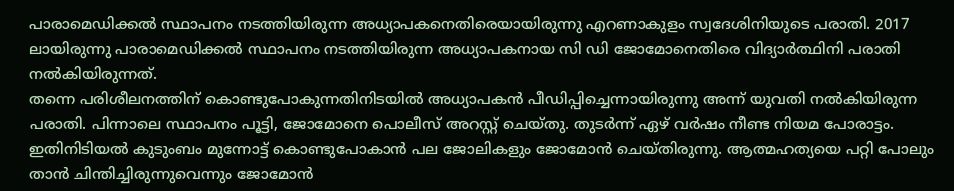പാരാമെഡിക്കല്‍ സ്ഥാപനം നടത്തിയിരുന്ന അധ്യാപകനെതിരെയായിരുന്നു എറണാകുളം സ്വദേശിനിയുടെ പരാതി. 2017 ലായിരുന്നു പാരാമെഡിക്കല്‍ സ്ഥാപനം നടത്തിയിരുന്ന അധ്യാപകനായ സി ഡി ജോമോനെതിരെ വിദ്യാർത്ഥിനി പരാതി നല്‍കിയിരുന്നത്.
തന്നെ പരിശീലനത്തിന് കൊണ്ടുപോകുന്നതിനിടയില്‍ അധ്യാപകൻ പീഡിപ്പിച്ചെന്നായിരുന്നു അന്ന് യുവതി നല്‍കിയിരുന്ന പരാതി. പിന്നാലെ സ്ഥാപനം പൂട്ടി, ജോമോനെ പൊലീസ് അറസ്റ്റ് ചെയ്തു. തുടർന്ന് ഏഴ് വർഷം നീണ്ട നിയമ പോരാട്ടം. ഇതിനിടിയല്‍ കുടുംബം മുന്നോട്ട് കൊണ്ടുപോകാൻ പല ജോലികളും ജോമോൻ ചെയ്തിരുന്നു. ആത്മഹത്യയെ പറ്റി പോലും താൻ ചിന്തിച്ചിരുന്നുവെന്നും ജോമോൻ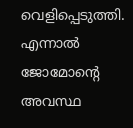വെളിപ്പെടുത്തി.
എന്നാല്‍ ജോമോൻ്റെ അവസ്ഥ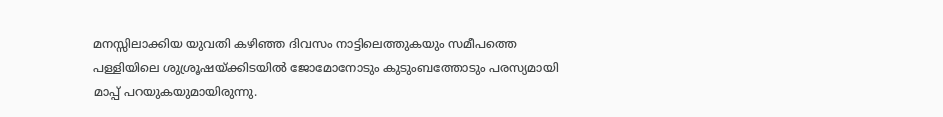മനസ്സിലാക്കിയ യുവതി കഴിഞ്ഞ ദിവസം നാട്ടിലെത്തുകയും സമീപത്തെ പള്ളിയിലെ ശുശ്രൂഷയ്ക്കിടയില്‍ ജോമോനോടും കുടുംബത്തോടും പരസ്യമായി മാപ്പ് പറയുകയുമായിരുന്നു.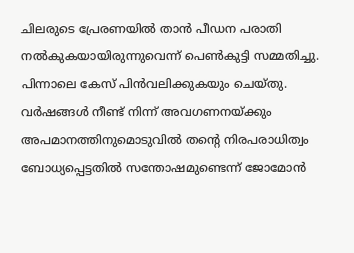ചിലരുടെ പ്രേരണയില്‍ താൻ പീഡന പരാതി നല്‍കുകയായിരുന്നുവെന്ന് പെണ്‍കുട്ടി സമ്മതിച്ചു.
പിന്നാലെ കേസ് പിൻവലിക്കുകയും ചെയ്തു. വർഷങ്ങള്‍ നീണ്ട് നിന്ന് അവഗണനയ്ക്കും അപമാനത്തിനുമൊടുവില്‍ തൻ്റെ നിരപരാധിത്വം ബോധ്യപ്പെട്ടതില്‍ സന്തോഷമുണ്ടെന്ന് ജോമോൻ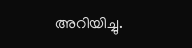അറിയിച്ചു.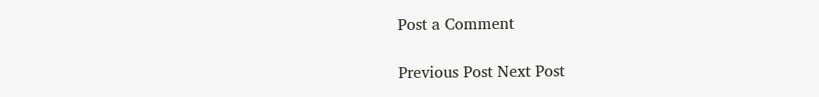Post a Comment

Previous Post Next Post